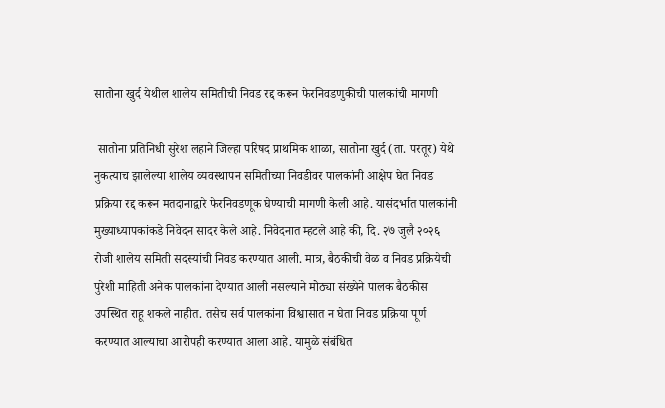सातोना खुर्द येथील शालेय समितीची निवड रद्द करून फेरनिवडणुकीची पालकांची मागणी

 सातोना प्रतिनिधी सुरेश लहाने जिल्हा परिषद प्राथमिक शाळा, सातोना खुर्द (ता. परतूर) येथे नुकत्याच झालेल्या शालेय व्यवस्थापन समितीच्या निवडीवर पालकांनी आक्षेप घेत निवड प्रक्रिया रद्द करून मतदानाद्वारे फेरनिवडणूक घेण्याची मागणी केली आहे. यासंदर्भात पालकांनी मुख्याध्यापकांकडे निवेदन सादर केले आहे. निवेदनात म्हटले आहे की, दि. २७ जुलै २०२६ रोजी शालेय समिती सदस्यांची निवड करण्यात आली. मात्र, बैठकीची वेळ व निवड प्रक्रियेची पुरेशी माहिती अनेक पालकांना देण्यात आली नसल्याने मोठ्या संख्येने पालक बैठकीस उपस्थित राहू शकले नाहीत. तसेच सर्व पालकांना विश्वासात न घेता निवड प्रक्रिया पूर्ण करण्यात आल्याचा आरोपही करण्यात आला आहे. यामुळे संबंधित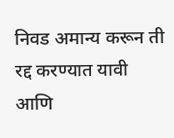निवड अमान्य करून ती रद्द करण्यात यावी आणि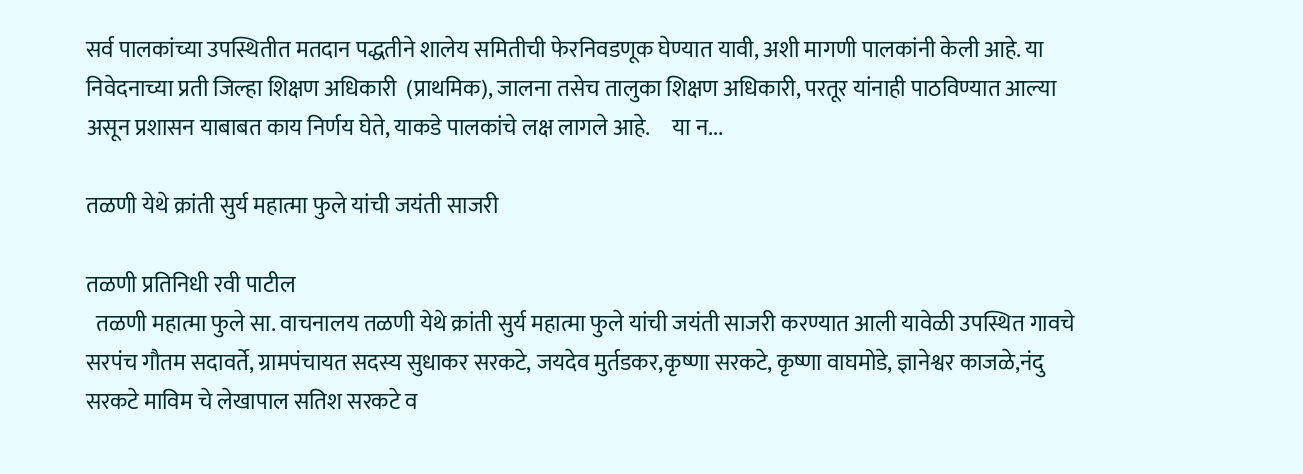सर्व पालकांच्या उपस्थितीत मतदान पद्धतीने शालेय समितीची फेरनिवडणूक घेण्यात यावी, अशी मागणी पालकांनी केली आहे. या निवेदनाच्या प्रती जिल्हा शिक्षण अधिकारी  (प्राथमिक), जालना तसेच तालुका शिक्षण अधिकारी, परतूर यांनाही पाठविण्यात आल्या असून प्रशासन याबाबत काय निर्णय घेते, याकडे पालकांचे लक्ष लागले आहे.     या न...

तळणी येथे क्रांती सुर्य महात्मा फुले यांची जयंती साजरी

तळणी प्रतिनिधी रवी पाटील
  तळणी महात्मा फुले सा. वाचनालय तळणी येथे क्रांती सुर्य महात्मा फुले यांची जयंती साजरी करण्यात आली यावेळी उपस्थित गावचे सरपंच गौतम सदावर्ते, ग्रामपंचायत सदस्य सुधाकर सरकटे, जयदेव मुर्तडकर,कृष्णा सरकटे, कृष्णा वाघमोडे, ज्ञानेश्वर काजळे,नंदु सरकटे माविम चे लेखापाल सतिश सरकटे व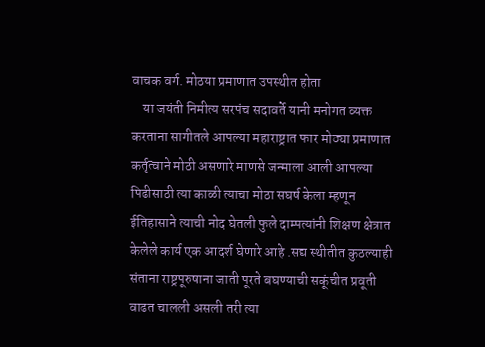वाचक वर्ग. मोठया प्रमाणात उपस्थीत होता
    या जयंती निमीत्य सरपंच सदावर्ते यानी मनोगत व्यक्त करताना सागीतले आपल्या महाराष्ट्रात फार मोठ्या प्रमाणात कर्तृत्वाने मोठी असणारे माणसे जन्माला आली आपल्या पिढीसाठी त्या काळी त्याचा मोठा सघर्ष केला म्हणून ईतिहासाने त्याची नोद घेतली फुले दाम्पत्यांनी शिक्षण क्षेत्रात केलेले कार्य एक आदर्श घेणारे आहे .सद्य स्थीतीत कुठल्याही संताना राष्ट्रपूरुषाना जाती पूरते बघण्याची सकूंचीत प्रवूती वाढत चालली असली तरी त्या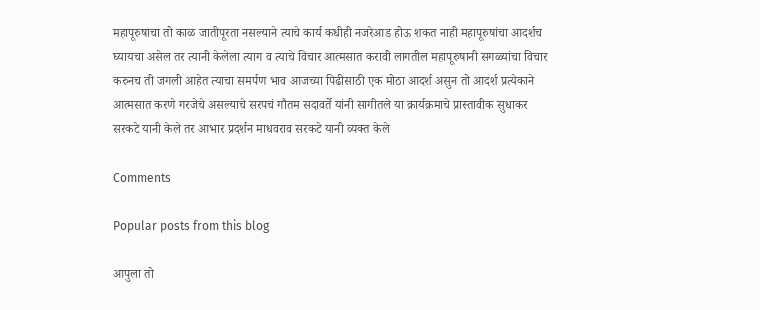महापूरुषाचा तो काळ जातीपूरता नसल्याने त्याचे कार्य कधीही नजरेआड होऊ शकत नाही महापूरुषांचा आदर्शच घ्यायचा असेल तर त्यानी केलेला त्याग व त्याचे विचार आत्मसात करावी लागतील महापूरुषानी सगळ्यांचा विचार करुनच ती जगली आहेत त्याचा समर्पण भाव आजच्या पिढीसाठी एक मोठा आदर्श असुन तो आदर्श प्रत्येकाने आत्मसात करणे गरजेचे असल्याचे सरपचं गौतम सदावर्ते यांनी सागीतले या क्रार्यक्रमाचे प्रास्तावीक सुधाकर सरकटे यानी केले तर आभार प्रदर्शन माधवराव सरकटे यानी व्यक्त केले

Comments

Popular posts from this blog

आपुला तो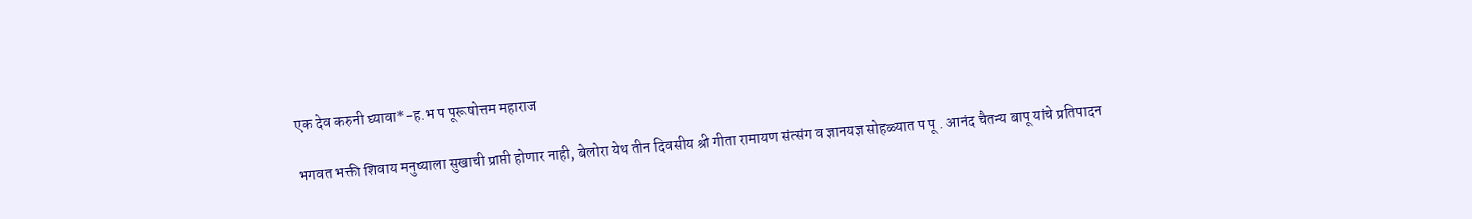एक देव करुनी घ्यावा*-ह.भ प पूरूषोत्तम महाराज

भगवत भक्ती शिवाय मनुष्याला सुखाची प्राप्ती होणार नाही, बेलोरा येथ तीन दिवसीय श्री गीता रामायण संत्संग व ज्ञानयज्ञ सोहळ्यात प पू . आनंद चैतन्य बापू यांचे प्रतिपादन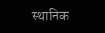स्थानिक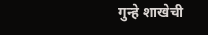गुन्हे शाखेची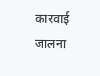कारवाई जालना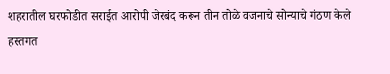शहरातील घरफोडीत सराईत आरोपी जेरबंद करून तीन तोळे वजनाचे सोन्याचे गंठण केले हस्तगत